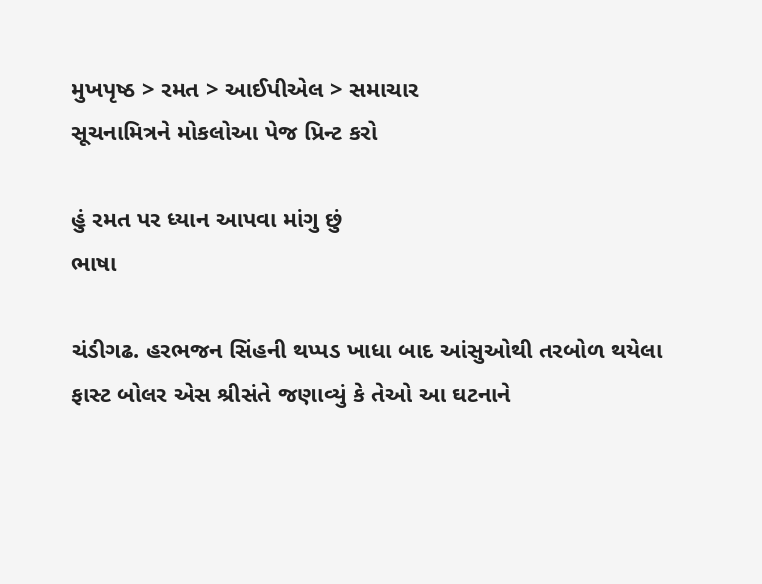મુખપૃષ્ઠ > રમત > આઈપીએલ > સમાચાર
સૂચનામિત્રને મોકલોઆ પેજ પ્રિન્ટ કરો

હું રમત પર ધ્યાન આપવા માંગુ છું
ભાષા

ચંડીગઢ. હરભજન સિંહની થપ્પડ ખાધા બાદ આંસુઓથી તરબોળ થયેલા ફાસ્ટ બોલર એસ શ્રીસંતે જણાવ્યું કે તેઓ આ ઘટનાને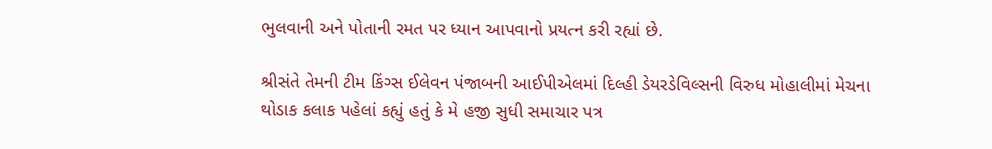ભુલવાની અને પોતાની રમત પર ધ્યાન આપવાનો પ્રયત્ન કરી રહ્યાં છે.

શ્રીસંતે તેમની ટીમ કિંગ્સ ઈલેવન પંજાબની આઈપીએલમાં દિલ્હી ડેયરડેવિલ્સની વિરુધ મોહાલીમાં મેચના થોડાક કલાક પહેલાં કહ્યું હતું કે મે હજી સુધી સમાચાર પત્ર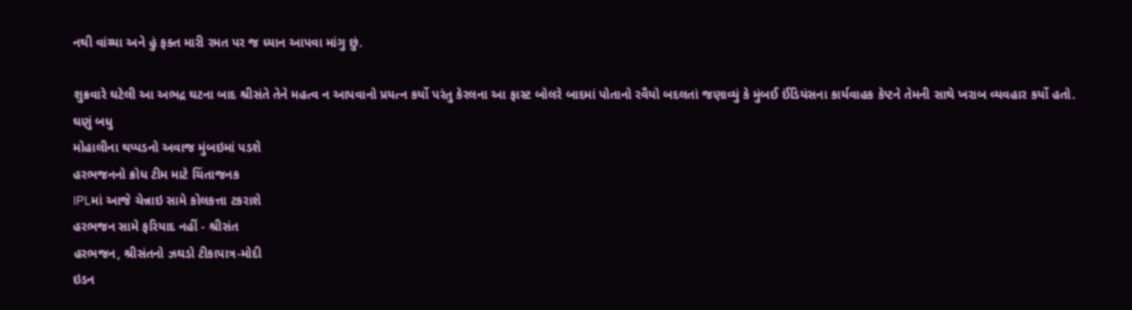નથી વાંચ્યા અને હું ફક્ત મારી રમત પર જ ધ્યાન આપવા માંગુ છું.

શુક્રવારે ઘટેલી આ અભદ્ર ઘટના બાદ શ્રીસંતે તેને મહત્વ ન આપવાનો પ્રયત્ન કર્યો પરંતુ કેરલના આ ફાસ્ટ બોલરે બાદમાં પોતાનો રવૈયો બદલતાં જણાવ્યું કે મુંબઈ ઈંડિયંસના કાર્યવાહક કેપ્ટને તેમની સાથે ખરાબ વ્યવહાર કર્યો હતો.
ઘણું બધુ
મોહાલીના થપ્પડનો અવાજ મુંબઇમાં પડશે
હરભજનનો ક્રોધ ટીમ માટે ચિંતાજનક
IPLમાં આજે ચેન્નાઇ સામે કોલકત્તા ટકરાશે
હરભજન સામે ફરિયાદ નહીં - શ્રીસંત
હરભજન, શ્રીસંતનો ઝઘડો ટીકાપાત્ર-મોદી
ઇડન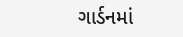ગાર્ડનમાં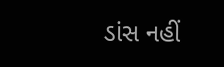ડાંસ નહીં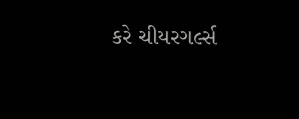કરે ચીયરગર્લ્સ